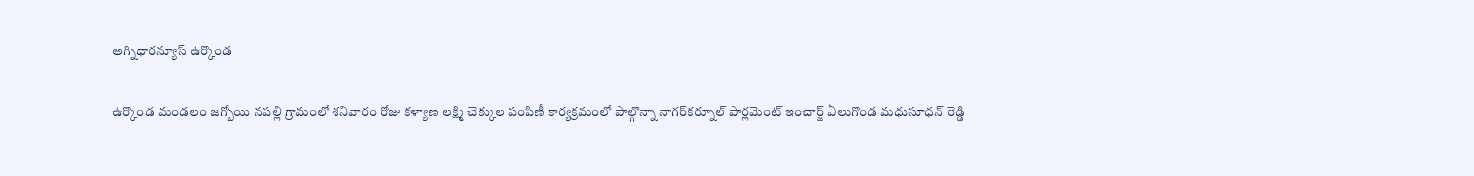అగ్నిధారన్యూస్ ఉర్కొండ

ఉర్కొండ మండలం జగ్బోయి నపల్లి గ్రామంలో శనివారం రోజు కళ్యాణ లక్ష్మి చెక్కుల పంపిణీ కార్యక్రమంలో పాల్గొన్నా నాగర్‌కర్నూల్ పార్లమెంట్ ఇంచార్జ్ ఏలుగొండ మధుసూధన్ రెడ్డి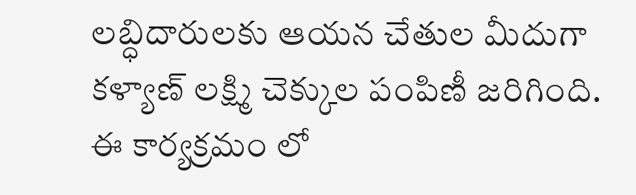లబ్ధిదారులకు ఆయన చేతుల మీదుగా కళ్యాణ్ లక్ష్మి చెక్కుల పంపిణీ జరిగింది. ఈ కార్యక్రమం లో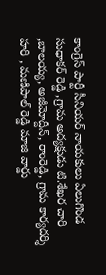కాంగ్రెస్ పార్టీ సీనియర్ నాయకులు ఏలుగొండ సుధాకర్ రెడ్డి ,గ్రామ అద్యక్షుడు టి.శేఖర చారి ,బాలయ్య, అజీమోద్దీన్, రాంరెడ్డి, గ్రామ కార్యదర్శి హరి , మణిపాల్ రెడ్డి మాజి వార్డు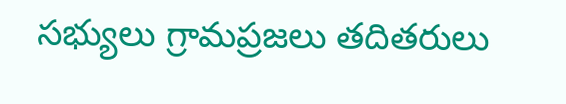సభ్యులు గ్రామప్రజలు తదితరులు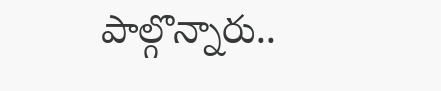పాల్గొన్నారు..